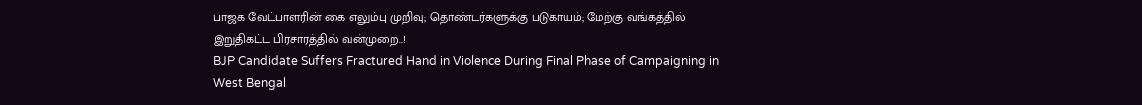பாஜக வேட்பாளரின் கை எலும்பு முறிவு; தொண்டர்களுக்கு படுகாயம்; மேற்கு வங்கத்தில் இறுதிகட்ட பிரசாரத்தில் வன்முறை..!
BJP Candidate Suffers Fractured Hand in Violence During Final Phase of Campaigning in West Bengal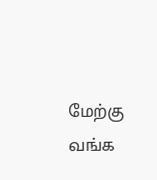மேற்கு வங்க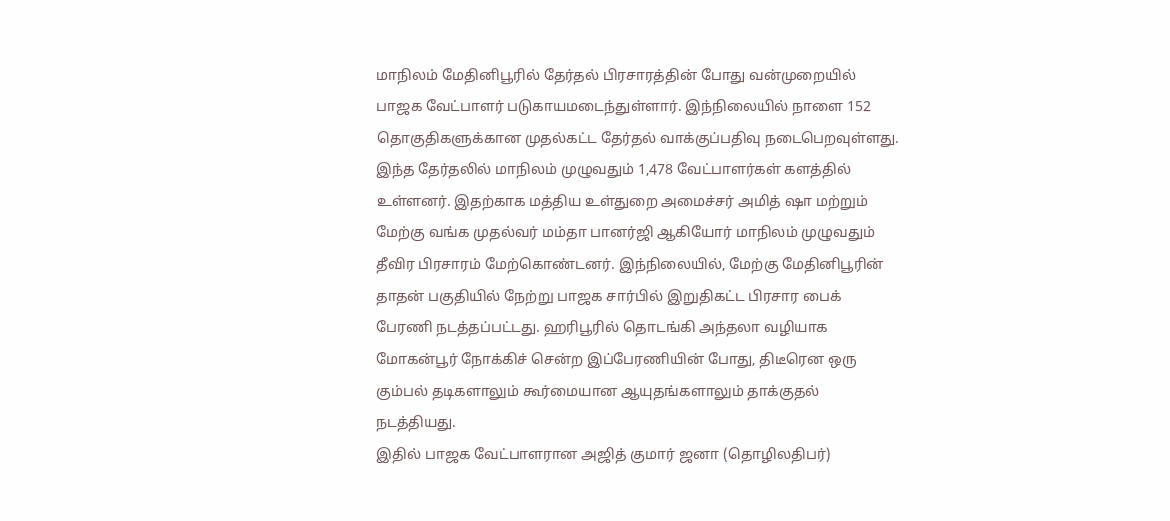மாநிலம் மேதினிபூரில் தேர்தல் பிரசாரத்தின் போது வன்முறையில் பாஜக வேட்பாளர் படுகாயமடைந்துள்ளார். இந்நிலையில் நாளை 152 தொகுதிகளுக்கான முதல்கட்ட தேர்தல் வாக்குப்பதிவு நடைபெறவுள்ளது.
இந்த தேர்தலில் மாநிலம் முழுவதும் 1,478 வேட்பாளர்கள் களத்தில் உள்ளனர். இதற்காக மத்திய உள்துறை அமைச்சர் அமித் ஷா மற்றும் மேற்கு வங்க முதல்வர் மம்தா பானர்ஜி ஆகியோர் மாநிலம் முழுவதும் தீவிர பிரசாரம் மேற்கொண்டனர். இந்நிலையில், மேற்கு மேதினிபூரின் தாதன் பகுதியில் நேற்று பாஜக சார்பில் இறுதிகட்ட பிரசார பைக் பேரணி நடத்தப்பட்டது. ஹரிபூரில் தொடங்கி அந்தலா வழியாக மோகன்பூர் நோக்கிச் சென்ற இப்பேரணியின் போது, திடீரென ஒரு கும்பல் தடிகளாலும் கூர்மையான ஆயுதங்களாலும் தாக்குதல் நடத்தியது.
இதில் பாஜக வேட்பாளரான அஜித் குமார் ஜனா (தொழிலதிபர்)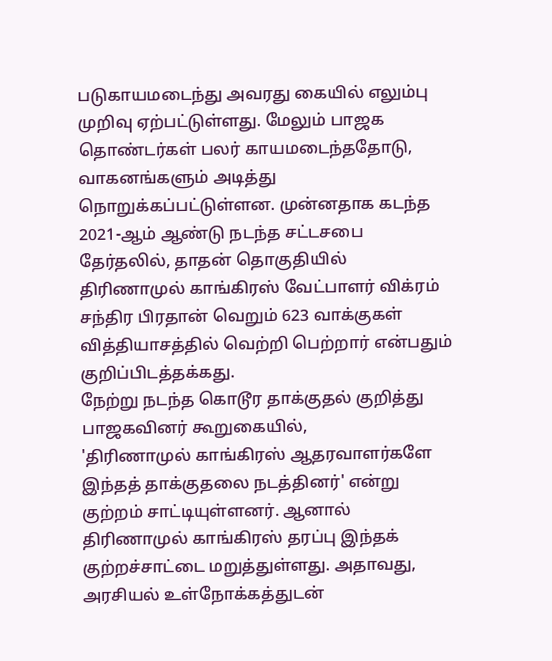படுகாயமடைந்து அவரது கையில் எலும்பு முறிவு ஏற்பட்டுள்ளது. மேலும் பாஜக தொண்டர்கள் பலர் காயமடைந்ததோடு, வாகனங்களும் அடித்து நொறுக்கப்பட்டுள்ளன. முன்னதாக கடந்த 2021-ஆம் ஆண்டு நடந்த சட்டசபை தேர்தலில், தாதன் தொகுதியில் திரிணாமுல் காங்கிரஸ் வேட்பாளர் விக்ரம் சந்திர பிரதான் வெறும் 623 வாக்குகள் வித்தியாசத்தில் வெற்றி பெற்றார் என்பதும் குறிப்பிடத்தக்கது.
நேற்று நடந்த கொடூர தாக்குதல் குறித்து பாஜகவினர் கூறுகையில்,
'திரிணாமுல் காங்கிரஸ் ஆதரவாளர்களே இந்தத் தாக்குதலை நடத்தினர்' என்று குற்றம் சாட்டியுள்ளனர். ஆனால் திரிணாமுல் காங்கிரஸ் தரப்பு இந்தக் குற்றச்சாட்டை மறுத்துள்ளது. அதாவது, அரசியல் உள்நோக்கத்துடன்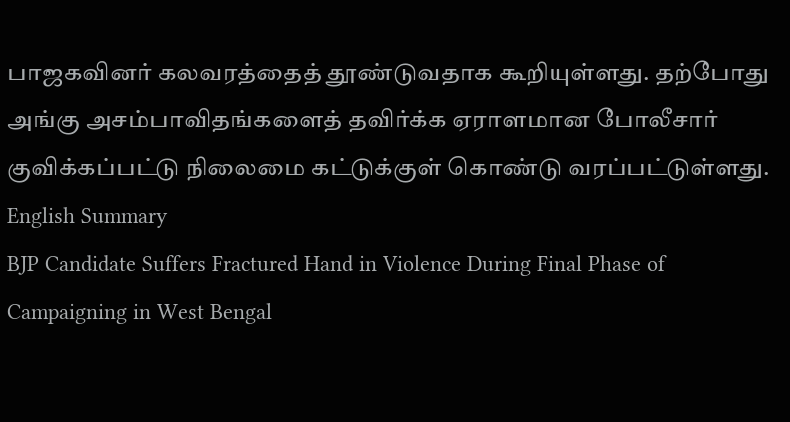பாஜகவினர் கலவரத்தைத் தூண்டுவதாக கூறியுள்ளது. தற்போது அங்கு அசம்பாவிதங்களைத் தவிர்க்க ஏராளமான போலீசார் குவிக்கப்பட்டு நிலைமை கட்டுக்குள் கொண்டு வரப்பட்டுள்ளது.
English Summary
BJP Candidate Suffers Fractured Hand in Violence During Final Phase of Campaigning in West Bengal